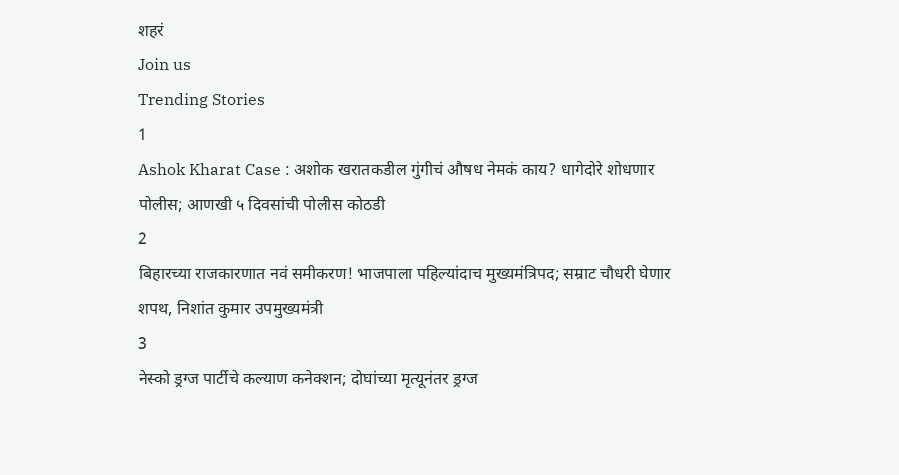शहरं
Join us
Trending Stories
1
Ashok Kharat Case : अशोक खरातकडील गुंगीचं औषध नेमकं काय? धागेदोरे शोधणार पोलीस; आणखी ५ दिवसांची पोलीस कोठडी
2
बिहारच्या राजकारणात नवं समीकरण! भाजपाला पहिल्यांदाच मुख्यमंत्रिपद; सम्राट चौधरी घेणार शपथ, निशांत कुमार उपमुख्यमंत्री
3
नेस्को ड्रग्ज पार्टीचे कल्याण कनेक्शन; दोघांच्या मृत्यूनंतर ड्रग्ज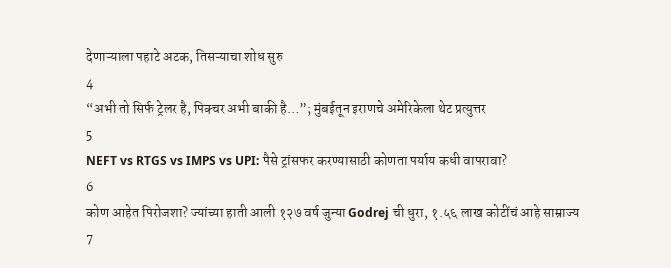देणाऱ्याला पहाटे अटक, तिसऱ्याचा शोध सुरु
4
“अभी तो सिर्फ ट्रेलर है, पिक्चर अभी बाकी है…”; मुंबईतून इराणचे अमेरिकेला थेट प्रत्युत्तर
5
NEFT vs RTGS vs IMPS vs UPI: पैसे ट्रांसफर करण्यासाठी कोणता पर्याय कधी वापरावा?
6
कोण आहेत पिरोजशा? ज्यांच्या हाती आली १२७ वर्ष जुन्या Godrej ची धुरा, १.५६ लाख कोटींचं आहे साम्राज्य
7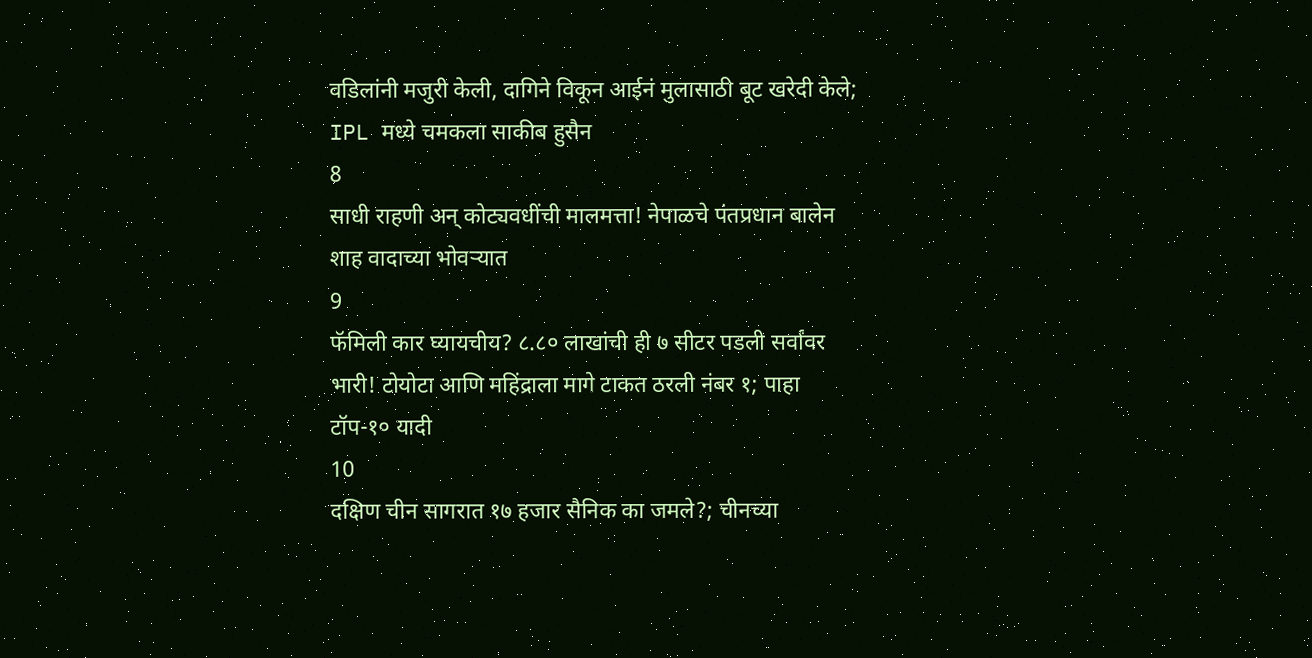वडिलांनी मजुरी केली, दागिने विकून आईनं मुलासाठी बूट खरेदी केले; IPL मध्ये चमकला साकीब हुसैन
8
साधी राहणी अन् कोट्यवधींची मालमत्ता! नेपाळचे पंतप्रधान बालेन शाह वादाच्या भोवऱ्यात
9
फॅमिली कार घ्यायचीय? ८.८० लाखांची ही ७ सीटर पडली सर्वांवर भारी! टोयोटा आणि महिंद्राला मागे टाकत ठरली नंबर १; पाहा टॉप-१० यादी
10
दक्षिण चीन सागरात १७ हजार सैनिक का जमले?; चीनच्या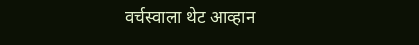वर्चस्वाला थेट आव्हान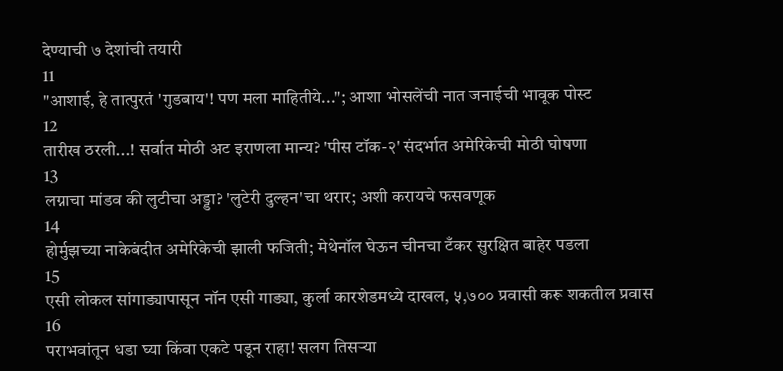देण्याची ७ देशांची तयारी
11
"आशाई, हे तात्पुरतं 'गुडबाय'! पण मला माहितीये..."; आशा भोसलेंची नात जनाईची भावूक पोस्ट
12
तारीख ठरली...! सर्वात मोठी अट इराणला मान्य? 'पीस टॉक-२' संदर्भात अमेरिकेची मोठी घोषणा
13
लग्नाचा मांडव की लुटीचा अड्डा? 'लुटेरी दुल्हन'चा थरार; अशी करायचे फसवणूक
14
होर्मुझच्या नाकेबंदीत अमेरिकेची झाली फजिती; मेथेनॉल घेऊन चीनचा टँकर सुरक्षित बाहेर पडला
15
एसी लोकल सांगाड्यापासून नॉन एसी गाड्या, कुर्ला कारशेडमध्ये दाखल, ५,७०० प्रवासी करू शकतील प्रवास
16
पराभवांतून धडा घ्या किंवा एकटे पडून राहा! सलग तिसऱ्या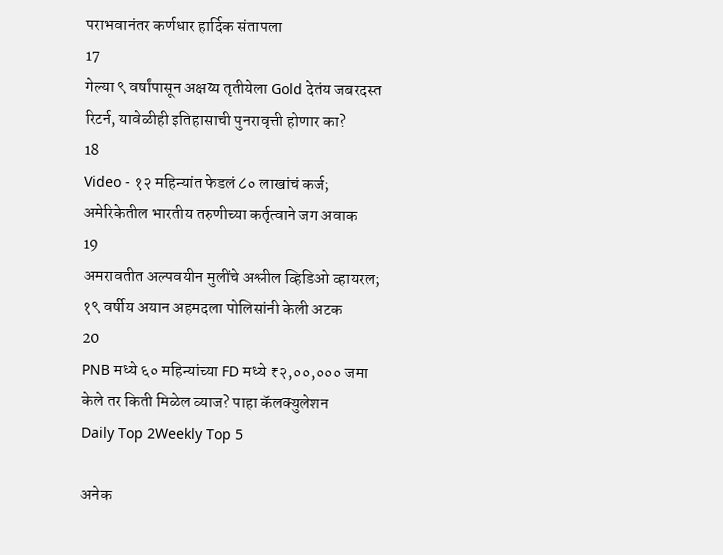पराभवानंतर कर्णधार हार्दिक संतापला
17
गेल्या ९ वर्षांपासून अक्षय्य तृतीयेला Gold देतंय जबरदस्त रिटर्न, यावेळीही इतिहासाची पुनरावृत्ती होणार का?
18
Video - १२ महिन्यांत फेडलं ८० लाखांचं कर्ज; अमेरिकेतील भारतीय तरुणीच्या कर्तृत्वाने जग अवाक
19
अमरावतीत अल्पवयीन मुलींचे अश्लील व्हिडिओ व्हायरल; १९ वर्षीय अयान अहमदला पोलिसांनी केली अटक
20
PNB मध्ये ६० महिन्यांच्या FD मध्ये ₹२,००,००० जमा केले तर किती मिळेल व्याज? पाहा कॅलक्युलेशन
Daily Top 2Weekly Top 5

अनेक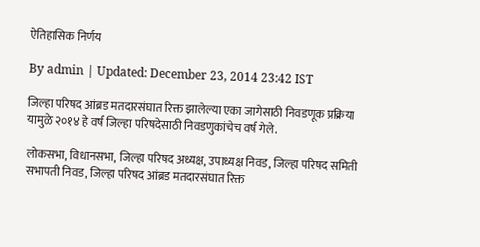ऐतिहासिक निर्णय

By admin | Updated: December 23, 2014 23:42 IST

जिल्हा परिषद आंब्रड मतदारसंघात रिक्त झालेल्या एका जागेसाठी निवडणूक प्रक्रिया यामुळे २०१४ हे वर्ष जिल्हा परिषदेसाठी निवडणुकांचेच वर्ष गेले.

लोकसभा, विधानसभा, जिल्हा परिषद अध्यक्ष, उपाध्यक्ष निवड, जिल्हा परिषद समिती सभापती निवड, जिल्हा परिषद आंब्रड मतदारसंघात रिक्त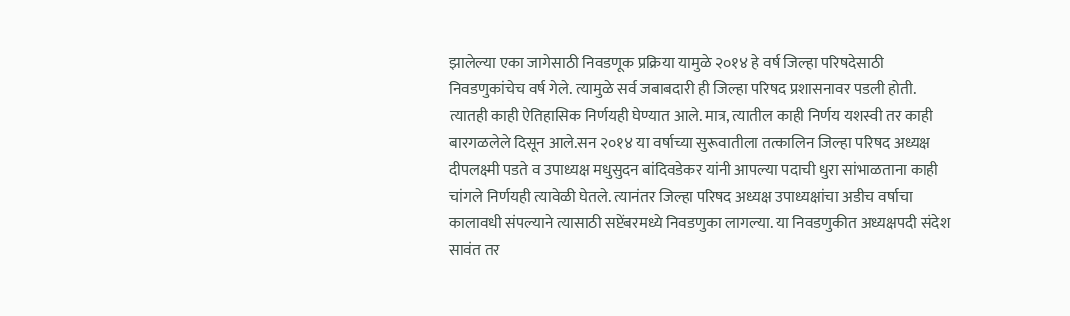झालेल्या एका जागेसाठी निवडणूक प्रक्रिया यामुळे २०१४ हे वर्ष जिल्हा परिषदेसाठी निवडणुकांचेच वर्ष गेले. त्यामुळे सर्व जबाबदारी ही जिल्हा परिषद प्रशासनावर पडली होती. त्यातही काही ऐतिहासिक निर्णयही घेण्यात आले. मात्र, त्यातील काही निर्णय यशस्वी तर काही बारगळलेले दिसून आले.सन २०१४ या वर्षाच्या सुरूवातीला तत्कालिन जिल्हा परिषद अध्यक्ष दीपलक्ष्मी पडते व उपाध्यक्ष मधुसुदन बांदिवडेकर यांनी आपल्या पदाची धुरा सांभाळताना काही चांगले निर्णयही त्यावेळी घेतले. त्यानंतर जिल्हा परिषद अध्यक्ष उपाध्यक्षांचा अडीच वर्षाचा कालावधी संपल्याने त्यासाठी सप्टेंबरमध्ये निवडणुका लागल्या. या निवडणुकीत अध्यक्षपदी संदेश सावंत तर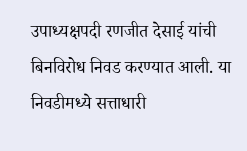उपाध्यक्षपदी रणजीत देसाई यांची बिनविरोध निवड करण्यात आली. या निवडीमध्ये सत्ताधारी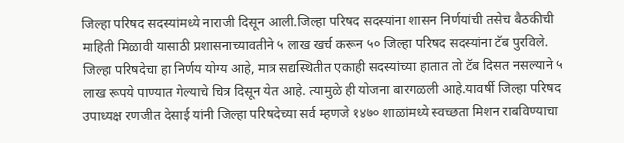जिल्हा परिषद सदस्यांमध्ये नाराजी दिसून आली.जिल्हा परिषद सदस्यांना शासन निर्णयांची तसेच बैठकीची माहिती मिळावी यासाठी प्रशासनाच्यावतीने ५ लाख खर्च करून ५० जिल्हा परिषद सदस्यांना टॅब पुरविले. जिल्हा परिषदेचा हा निर्णय योग्य आहे, मात्र सद्यस्थितीत एकाही सदस्यांच्या हातात तो टॅब दिसत नसल्याने ५ लाख रूपये पाण्यात गेल्याचे चित्र दिसून येत आहे. त्यामुळे ही योजना बारगळली आहे.यावर्षी जिल्हा परिषद उपाध्यक्ष रणजीत देसाई यांनी जिल्हा परिषदेच्या सर्व म्हणजे १४७० शाळांमध्ये स्वच्छता मिशन राबविण्याचा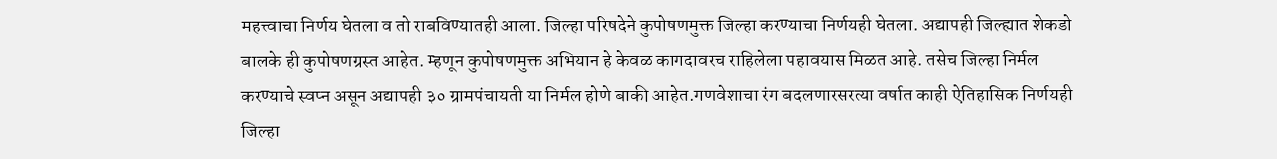महत्त्वाचा निर्णय घेतला व तो राबविण्यातही आला. जिल्हा परिषदेने कुपोषणमुक्त जिल्हा करण्याचा निर्णयही घेतला. अद्यापही जिल्ह्यात शेकडो बालके ही कुपोषणग्रस्त आहेत. म्हणून कुपोषणमुक्त अभियान हे केवळ कागदावरच राहिलेला पहावयास मिळत आहे. तसेच जिल्हा निर्मल करण्याचे स्वप्न असून अद्यापही ३० ग्रामपंचायती या निर्मल होणे बाकी आहेत.गणवेशाचा रंग बदलणारसरत्या वर्षात काही ऐतिहासिक निर्णयही जिल्हा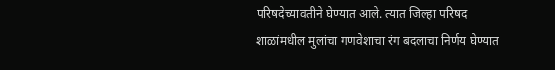परिषदेच्यावतीने घेण्यात आले. त्यात जिल्हा परिषद शाळांमधील मुलांचा गणवेशाचा रंग बदलाचा निर्णय घेण्यात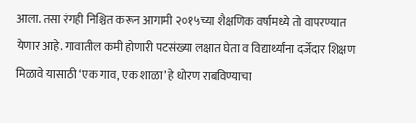आला. तसा रंगही निश्चित करून आगामी २०१५च्या शैक्षणिक वर्षामध्ये तो वापरण्यात येणार आहे. गावातील कमी होणारी पटसंख्या लक्षात घेता व विद्यार्थ्यांना दर्जेदार शिक्षण मिळावे यासाठी ‘एक गाव, एक शाळा’ हे धोरण राबविण्याचा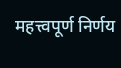महत्त्वपूर्ण निर्णय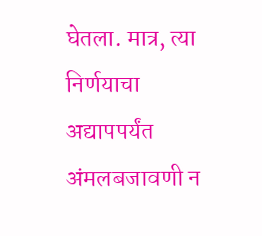घेतला. मात्र, त्या निर्णयाचा अद्यापपर्यंत अंमलबजावणी न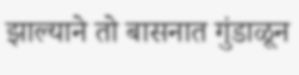झाल्याने तो बासनात गुंडाळून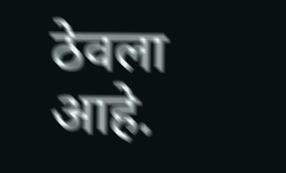ठेवला आहे.